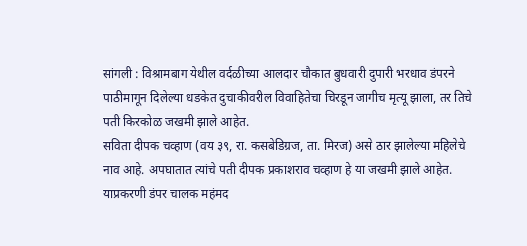सांगली : विश्रामबाग येथील वर्दळीच्या आलदार चौकात बुधवारी दुपारी भरधाव डंपरने पाठीमागून दिलेल्या धडकेत दुचाकीवरील विवाहितेचा चिरडून जागीच मृत्यू झाला, तर तिचे पती किरकोळ जखमी झाले आहेत.
सविता दीपक चव्हाण (वय ३९, रा. कसबेडिग्रज, ता. मिरज) असे ठार झालेल्या महिलेचे नाव आहे. अपघातात त्यांचे पती दीपक प्रकाशराव चव्हाण हे या जखमी झाले आहेत. याप्रकरणी डंपर चालक महंमद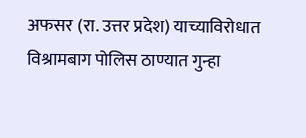अफसर (रा. उत्तर प्रदेश) याच्याविरोधात विश्रामबाग पोलिस ठाण्यात गुन्हा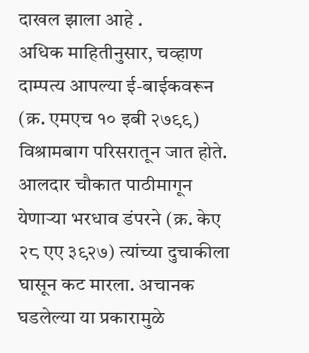दाखल झाला आहे .
अधिक माहितीनुसार, चव्हाण दाम्पत्य आपल्या ई-बाईकवरून (क्र. एमएच १० इबी २७९९) विश्रामबाग परिसरातून जात होते. आलदार चौकात पाठीमागून येणाऱ्या भरधाव डंपरने (क्र. केए २८ एए ३९२७) त्यांच्या दुचाकीला घासून कट मारला. अचानक घडलेल्या या प्रकारामुळे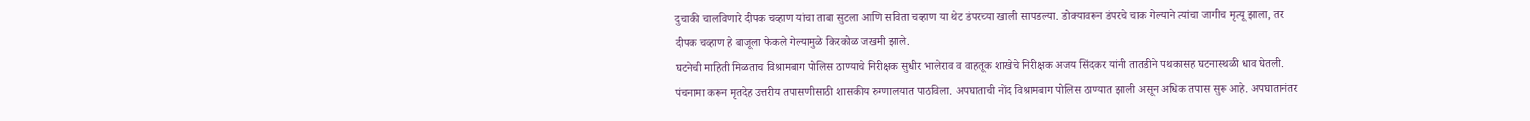दुचाकी चालविणारे दीपक चव्हाण यांचा ताबा सुटला आणि सविता चव्हाण या थेट डंपरच्या खाली सापडल्या. डोक्यावरून डंपरचे चाक गेल्याने त्यांचा जागीच मृत्यू झाला, तर दीपक चव्हाण हे बाजूला फेकले गेल्यामुळे किरकोळ जखमी झाले.
घटनेची माहिती मिळताच विश्रामबाग पोलिस ठाण्याचे निरीक्षक सुधीर भालेराव व वाहतूक शाखेचे निरीक्षक अजय सिंदकर यांनी तातडीने पथकासह घटनास्थळी धाव घेतली. पंचनामा करून मृतदेह उत्तरीय तपासणीसाठी शासकीय रुग्णालयात पाठविला. अपघाताची नोंद विश्रामबाग पोलिस ठाण्यात झाली असून अधिक तपास सुरू आहे. अपघातानंतर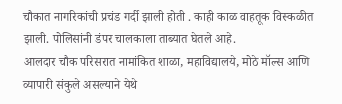चौकात नागरिकांची प्रचंड गर्दी झाली होती . काही काळ वाहतूक विस्कळीत झाली. पोलिसांनी डंपर चालकाला ताब्यात घेतले आहे.
आलदार चौक परिसरात नामांकित शाळा, महाविद्यालये, मोठे मॉल्स आणि व्यापारी संकुले असल्याने येथे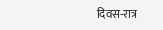दिवस-रात्र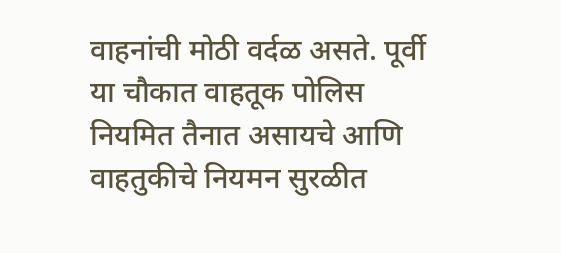वाहनांची मोठी वर्दळ असते. पूर्वी या चौकात वाहतूक पोलिस नियमित तैनात असायचे आणि वाहतुकीचे नियमन सुरळीत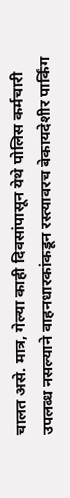चालत असे. मात्र, गेल्या काही दिवसांपासून येथे पोलिस कर्मचारी उपलब्ध नसल्याने वाहनधारकांकडून रस्त्यावरच बेकायदेशीर पार्किंग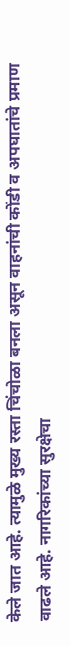केले जात आहे. त्यामुळे मुख्य रस्ता चिंचोळा बनला असून वाहनांची कोंडी व अपघातांचे प्रमाण वाढले आहे. नागरिकांच्या सुरक्षेचा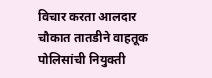विचार करता आलदार चौकात तातडीने वाहतूक पोलिसांची नियुक्ती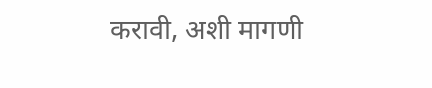करावी, अशी मागणी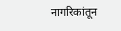नागरिकांतून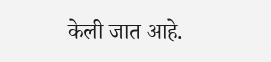केली जात आहे.